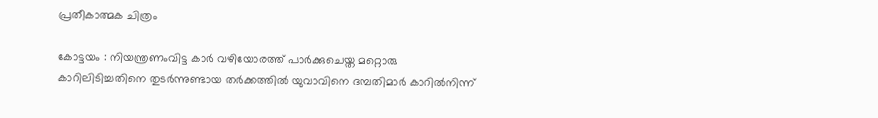പ്രതീകാത്മക ചിത്രം

കോട്ടയം : നിയന്ത്രണംവിട്ട കാർ വഴിയോരത്ത് പാർക്കുചെയ്ത മറ്റൊരു കാറിലിടിച്ചതിനെ തുടർന്നുണ്ടായ തർക്കത്തിൽ യുവാവിനെ ദമ്പതിമാർ കാറിൽനിന്ന്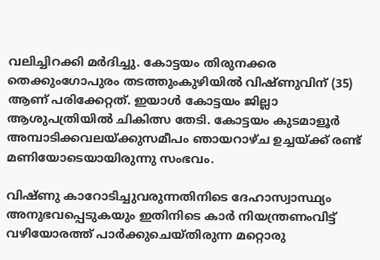വലിച്ചിറക്കി മർദിച്ചു. കോട്ടയം തിരുനക്കര തെക്കുംഗോപുരം തടത്തുംകുഴിയിൽ വിഷ്ണുവിന്‌ (35) ആണ് പരിക്കേറ്റത്. ഇയാൾ കോട്ടയം ജില്ലാ ആശുപത്രിയിൽ ചികിത്സ തേടി. കോട്ടയം കുടമാളൂർ അമ്പാടിക്കവലയ്ക്കുസമീപം ഞായറാഴ്ച ഉച്ചയ്ക്ക് രണ്ട് മണിയോടെയായിരുന്നു സംഭവം.

വിഷ്ണു കാറോടിച്ചുവരുന്നതിനിടെ ദേഹാസ്വാസ്ഥ്യം അനുഭവപ്പെടുകയും ഇതിനിടെ കാർ നിയന്ത്രണംവിട്ട് വഴിയോരത്ത് പാർക്കുചെയ്തിരുന്ന മറ്റൊരു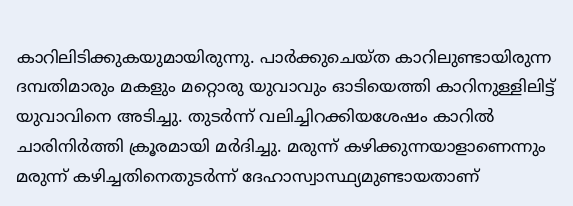കാറിലിടിക്കുകയുമായിരുന്നു. പാർക്കുചെയ്ത കാറിലുണ്ടായിരുന്ന ദമ്പതിമാരും മകളും മറ്റൊരു യുവാവും ഓടിയെത്തി കാറിനുള്ളിലിട്ട് യുവാവിനെ അടിച്ചു. തുടർന്ന് വലിച്ചിറക്കിയശേഷം കാറിൽ ചാരിനിർത്തി ക്രൂരമായി മർദിച്ചു. മരുന്ന് കഴിക്കുന്നയാളാണെന്നും മരുന്ന് കഴിച്ചതിനെതുടർന്ന് ദേഹാസ്വാസ്ഥ്യമുണ്ടായതാണ്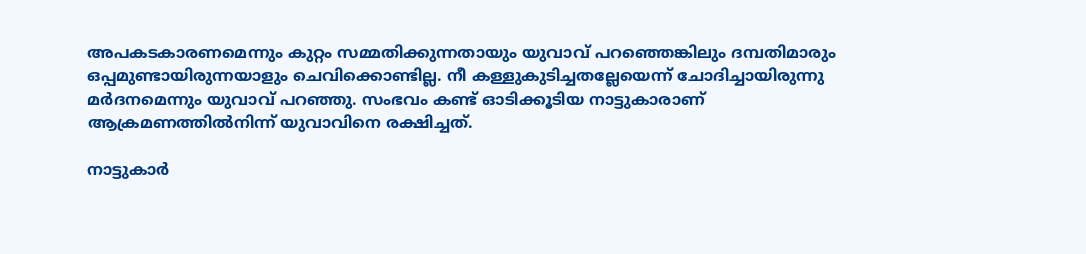അപകടകാരണമെന്നും കുറ്റം സമ്മതിക്കുന്നതായും യുവാവ് പറഞ്ഞെങ്കിലും ദമ്പതിമാരും ഒപ്പമുണ്ടായിരുന്നയാളും ചെവിക്കൊണ്ടില്ല. നീ കള്ളുകുടിച്ചതല്ലേയെന്ന് ചോദിച്ചായിരുന്നു മർദനമെന്നും യുവാവ് പറഞ്ഞു. സംഭവം കണ്ട് ഓടിക്കൂടിയ നാട്ടുകാരാണ് ആക്രമണത്തിൽനിന്ന് യുവാവിനെ രക്ഷിച്ചത്.

നാട്ടുകാർ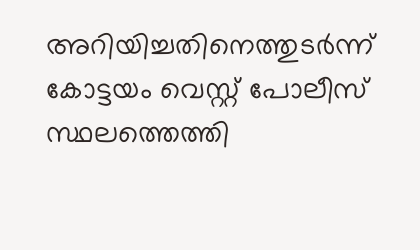അറിയിച്ചതിനെത്തുടർന്ന് കോട്ടയം വെസ്റ്റ് പോലീസ് സ്ഥലത്തെത്തി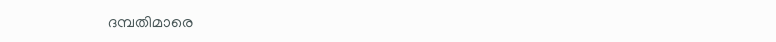ദമ്പതിമാരെ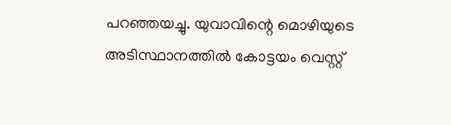പറഞ്ഞയച്ചു. യുവാവിന്റെ മൊഴിയുടെ അടിസ്ഥാനത്തിൽ കോട്ടയം വെസ്റ്റ്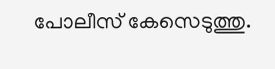പോലീസ് കേസെടുത്തു.